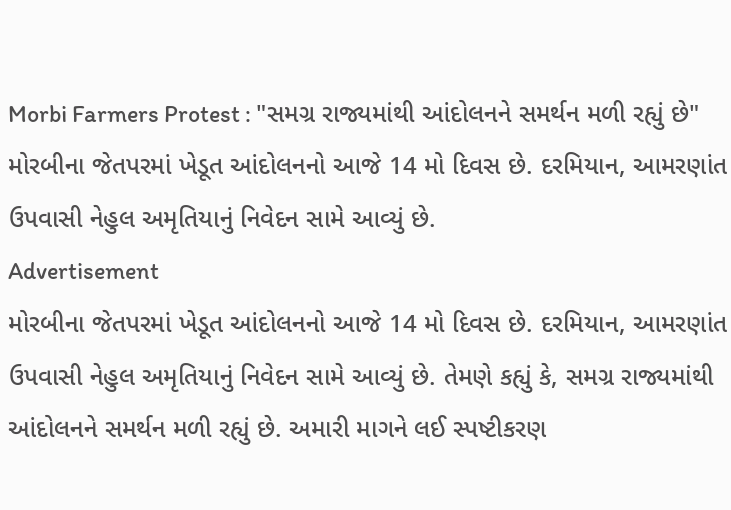Morbi Farmers Protest : "સમગ્ર રાજ્યમાંથી આંદોલનને સમર્થન મળી રહ્યું છે"
મોરબીના જેતપરમાં ખેડૂત આંદોલનનો આજે 14 મો દિવસ છે. દરમિયાન, આમરણાંત ઉપવાસી નેહુલ અમૃતિયાનું નિવેદન સામે આવ્યું છે.
Advertisement
મોરબીના જેતપરમાં ખેડૂત આંદોલનનો આજે 14 મો દિવસ છે. દરમિયાન, આમરણાંત ઉપવાસી નેહુલ અમૃતિયાનું નિવેદન સામે આવ્યું છે. તેમણે કહ્યું કે, સમગ્ર રાજ્યમાંથી આંદોલનને સમર્થન મળી રહ્યું છે. અમારી માગને લઈ સ્પષ્ટીકરણ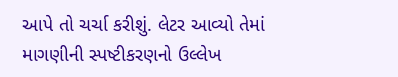આપે તો ચર્ચા કરીશું. લેટર આવ્યો તેમાં માગણીની સ્પષ્ટીકરણનો ઉલ્લેખ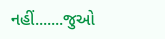નહીં.......જુઓ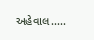અહેવાલ.....